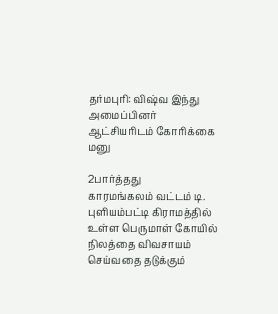தர்மபுரி: விஷ்வ இந்து அமைப்பினர் ஆட்சியரிடம் கோரிக்கை மனு

2பார்த்தது
காரமங்கலம் வட்டம் டி. புளியம்பட்டி கிராமத்தில் உள்ள பெருமாள் கோயில் நிலத்தை விவசாயம் செய்வதை தடுக்கும்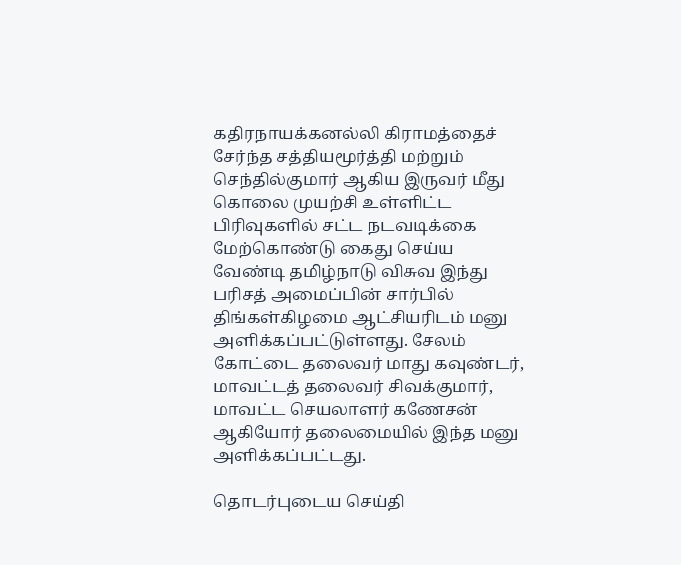கதிரநாயக்கனல்லி கிராமத்தைச் சேர்ந்த சத்தியமூர்த்தி மற்றும் செந்தில்குமார் ஆகிய இருவர் மீது கொலை முயற்சி உள்ளிட்ட பிரிவுகளில் சட்ட நடவடிக்கை மேற்கொண்டு கைது செய்ய வேண்டி தமிழ்நாடு விசுவ இந்து பரிசத் அமைப்பின் சார்பில் திங்கள்கிழமை ஆட்சியரிடம் மனு அளிக்கப்பட்டுள்ளது. சேலம் கோட்டை தலைவர் மாது கவுண்டர், மாவட்டத் தலைவர் சிவக்குமார், மாவட்ட செயலாளர் கணேசன் ஆகியோர் தலைமையில் இந்த மனு அளிக்கப்பட்டது.

தொடர்புடைய செய்தி